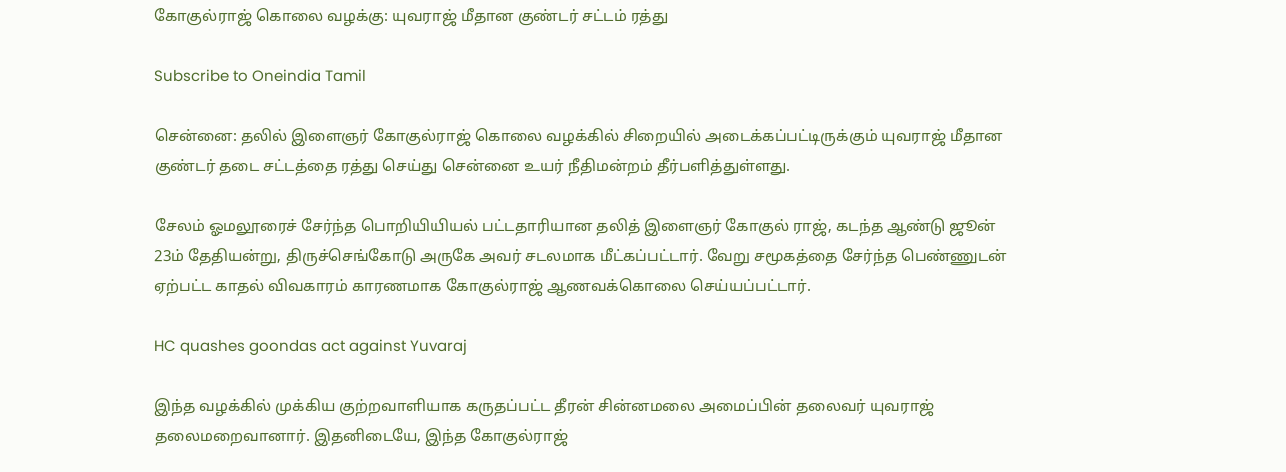கோகுல்ராஜ் கொலை வழக்கு: யுவராஜ் மீதான குண்டர் சட்டம் ரத்து

Subscribe to Oneindia Tamil

சென்னை: தலில் இளைஞர் கோகுல்ராஜ் கொலை வழக்கில் சிறையில் அடைக்கப்பட்டிருக்கும் யுவராஜ் மீதான குண்டர் தடை சட்டத்தை ரத்து செய்து சென்னை உயர் நீதிமன்றம் தீர்பளித்துள்ளது.

சேலம் ஓமலூரைச் சேர்ந்த பொறியியியல் பட்டதாரியான தலித் இளைஞர் கோகுல் ராஜ், கடந்த ஆண்டு ஜூன் 23ம் தேதியன்று, திருச்செங்கோடு அருகே அவர் சடலமாக மீட்கப்பட்டார். வேறு சமூகத்தை சேர்ந்த பெண்ணுடன் ஏற்பட்ட காதல் விவகாரம் காரணமாக கோகுல்ராஜ் ஆணவக்கொலை செய்யப்பட்டார்.

HC quashes goondas act against Yuvaraj

இந்த வழக்கில் முக்கிய குற்றவாளியாக கருதப்பட்ட தீரன் சின்னமலை அமைப்பின் தலைவர் யுவராஜ் தலைமறைவானார். இதனிடையே, இந்த கோகுல்ராஜ்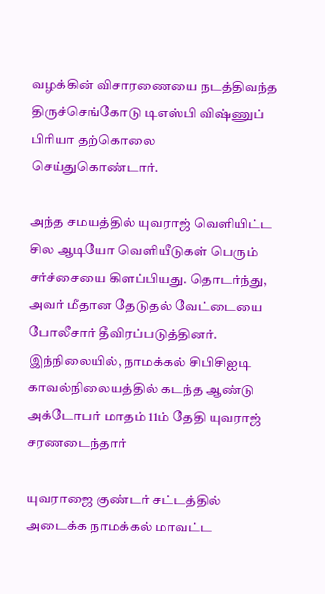வழக்கின் விசாரணையை நடத்திவந்த திருச்செங்கோடு டிஎஸ்பி விஷ்ணுப் பிரியா தற்கொலை செய்துகொண்டார்.

அந்த சமயத்தில் யுவராஜ் வெளியிட்ட சில ஆடியோ வெளியீடுகள் பெரும் சர்ச்சையை கிளப்பியது. தொடர்ந்து, அவர் மீதான தேடுதல் வேட்டையை போலீசார் தீவிரப்படுத்தினர். இந்நிலையில், நாமக்கல் சிபிசிஐடி காவல்நிலையத்தில் கடந்த ஆண்டு அக்டோபர் மாதம் 11ம் தேதி யுவராஜ் சரணடைந்தார்

யுவராஜை குண்டர் சட்டத்தில் அடைக்க நாமக்கல் மாவட்ட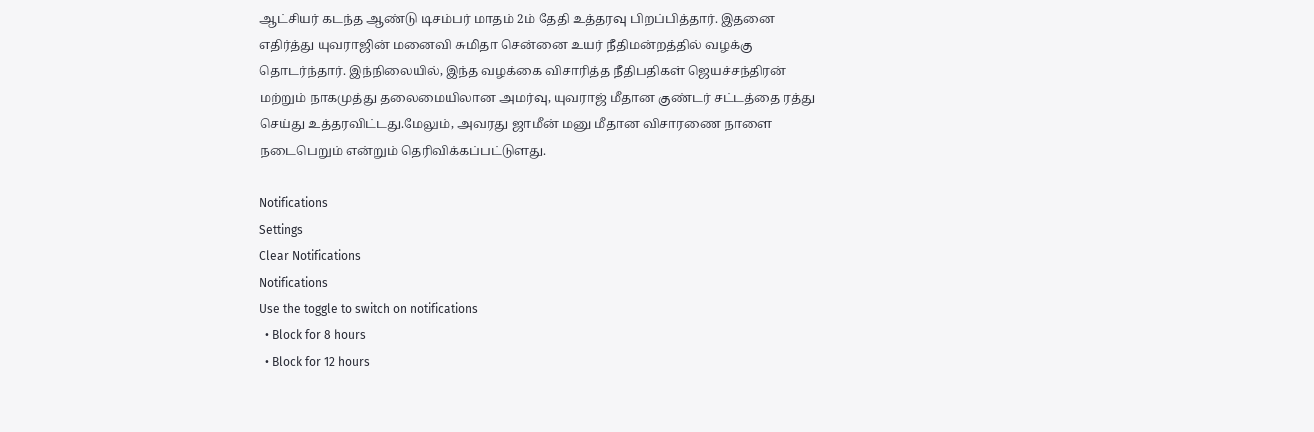ஆட்சியர் கடந்த ஆண்டு டிசம்பர் மாதம் 2ம் தேதி உத்தரவு பிறப்பித்தார். இதனை எதிர்த்து யுவராஜின் மனைவி சுமிதா சென்னை உயர் நீதிமன்றத்தில் வழக்கு தொடர்ந்தார். இந்நிலையில், இந்த வழக்கை விசாரித்த நீதிபதிகள் ஜெயச்சந்திரன் மற்றும் நாகமுத்து தலைமையிலான அமர்வு, யுவராஜ் மீதான குண்டர் சட்டத்தை ரத்து செய்து உத்தரவிட்டது.மேலும், அவரது ஜாமீன் மனு மீதான விசாரணை நாளை நடைபெறும் என்றும் தெரிவிக்கப்பட்டுளது.

Notifications
Settings
Clear Notifications
Notifications
Use the toggle to switch on notifications
  • Block for 8 hours
  • Block for 12 hours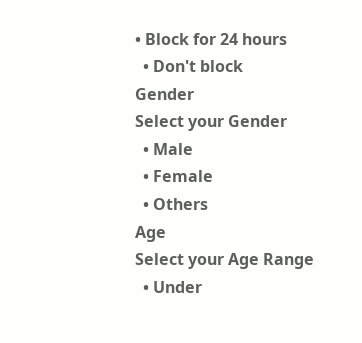• Block for 24 hours
  • Don't block
Gender
Select your Gender
  • Male
  • Female
  • Others
Age
Select your Age Range
  • Under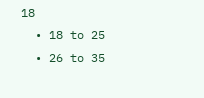18
  • 18 to 25
  • 26 to 35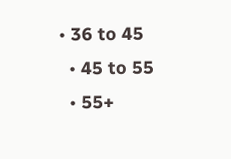• 36 to 45
  • 45 to 55
  • 55+